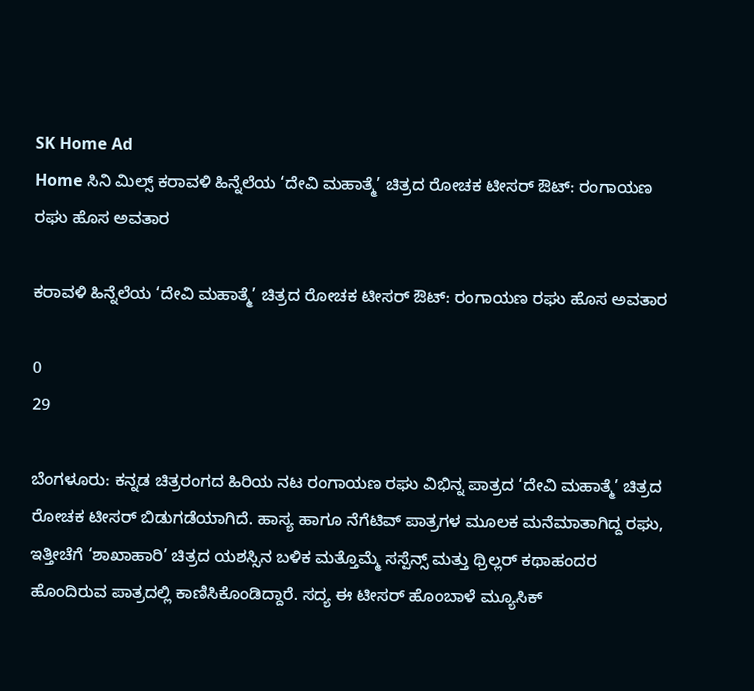SK Home Ad
Home ಸಿನಿ ಮಿಲ್ಸ್ ಕರಾವಳಿ ಹಿನ್ನೆಲೆಯ ‘ದೇವಿ ಮಹಾತ್ಮೆ’ ಚಿತ್ರದ ರೋಚಕ ಟೀಸರ್ ಔಟ್: ರಂಗಾಯಣ ರಘು ಹೊಸ ಅವತಾರ

ಕರಾವಳಿ ಹಿನ್ನೆಲೆಯ ‘ದೇವಿ ಮಹಾತ್ಮೆ’ ಚಿತ್ರದ ರೋಚಕ ಟೀಸರ್ ಔಟ್: ರಂಗಾಯಣ ರಘು ಹೊಸ ಅವತಾರ

0
29

ಬೆಂಗಳೂರು: ಕನ್ನಡ ಚಿತ್ರರಂಗದ ಹಿರಿಯ ನಟ ರಂಗಾಯಣ ರಘು ವಿಭಿನ್ನ ಪಾತ್ರದ ‘ದೇವಿ ಮಹಾತ್ಮೆ’ ಚಿತ್ರದ ರೋಚಕ ಟೀಸರ್ ಬಿಡುಗಡೆಯಾಗಿದೆ. ಹಾಸ್ಯ ಹಾಗೂ ನೆಗೆಟಿವ್ ಪಾತ್ರಗಳ ಮೂಲಕ ಮನೆಮಾತಾಗಿದ್ದ ರಘು, ಇತ್ತೀಚೆಗೆ ‘ಶಾಖಾಹಾರಿ’ ಚಿತ್ರದ ಯಶಸ್ಸಿನ ಬಳಿಕ ಮತ್ತೊಮ್ಮೆ ಸಸ್ಪೆನ್ಸ್ ಮತ್ತು ಥ್ರಿಲ್ಲರ್ ಕಥಾಹಂದರ ಹೊಂದಿರುವ ಪಾತ್ರದಲ್ಲಿ ಕಾಣಿಸಿಕೊಂಡಿದ್ದಾರೆ. ಸದ್ಯ ಈ ಟೀಸರ್ ಹೊಂಬಾಳೆ ಮ್ಯೂಸಿಕ್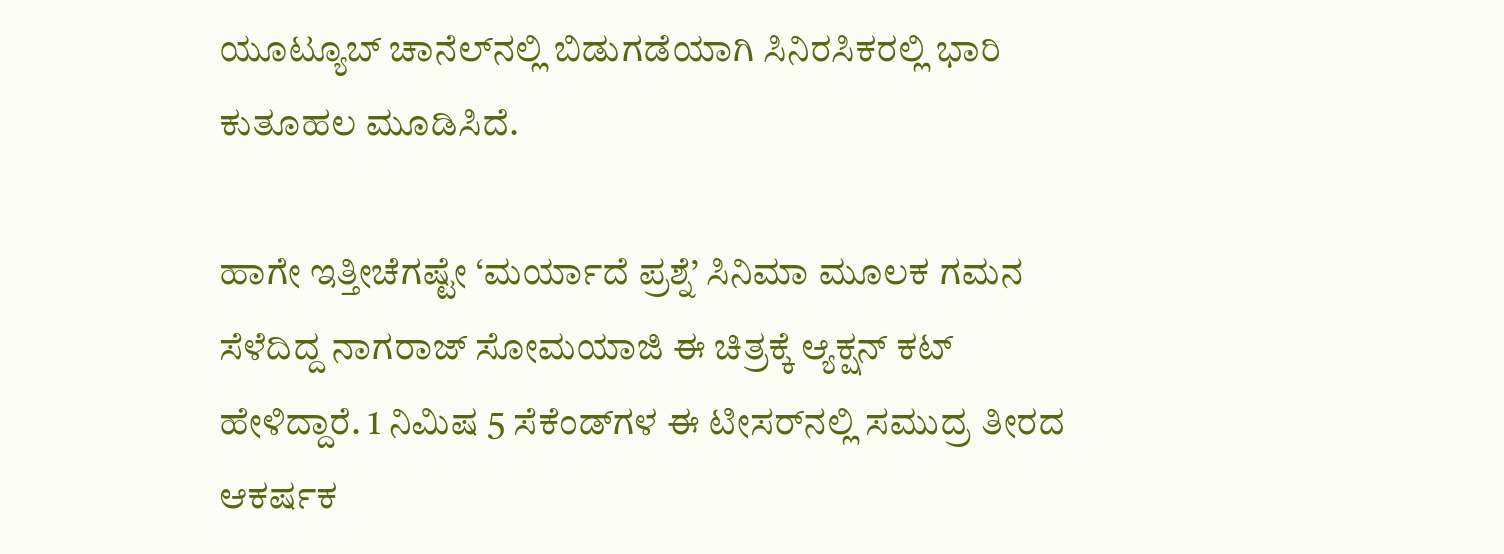ಯೂಟ್ಯೂಬ್ ಚಾನೆಲ್‌ನಲ್ಲಿ ಬಿಡುಗಡೆಯಾಗಿ ಸಿನಿರಸಿಕರಲ್ಲಿ ಭಾರಿ ಕುತೂಹಲ ಮೂಡಿಸಿದೆ.

ಹಾಗೇ ಇತ್ತೀಚೆಗಷ್ಟೇ ‘ಮರ್ಯಾದೆ ಪ್ರಶ್ನೆ’ ಸಿನಿಮಾ ಮೂಲಕ ಗಮನ ಸೆಳೆದಿದ್ದ ನಾಗರಾಜ್ ಸೋಮಯಾಜಿ ಈ ಚಿತ್ರಕ್ಕೆ ಆ್ಯಕ್ಷನ್ ಕಟ್ ಹೇಳಿದ್ದಾರೆ. 1 ನಿಮಿಷ 5 ಸೆಕೆಂಡ್‌ಗಳ ಈ ಟೀಸರ್‌ನಲ್ಲಿ ಸಮುದ್ರ ತೀರದ ಆಕರ್ಷಕ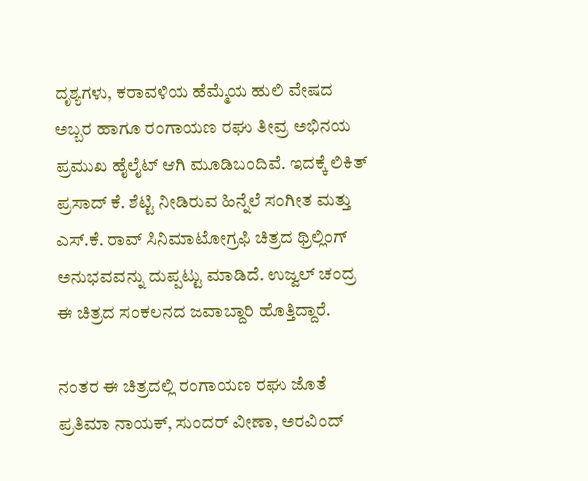ದೃಶ್ಯಗಳು, ಕರಾವಳಿಯ ಹೆಮ್ಮೆಯ ಹುಲಿ ವೇಷದ ಅಬ್ಬರ ಹಾಗೂ ರಂಗಾಯಣ ರಘು ತೀವ್ರ ಅಭಿನಯ ಪ್ರಮುಖ ಹೈಲೈಟ್ ಆಗಿ ಮೂಡಿಬಂದಿವೆ. ಇದಕ್ಕೆ ಲಿಕಿತ್ ಪ್ರಸಾದ್ ಕೆ. ಶೆಟ್ಟಿ ನೀಡಿರುವ ಹಿನ್ನೆಲೆ ಸಂಗೀತ ಮತ್ತು ಎಸ್.ಕೆ. ರಾವ್ ಸಿನಿಮಾಟೋಗ್ರಫಿ ಚಿತ್ರದ ಥ್ರಿಲ್ಲಿಂಗ್ ಅನುಭವವನ್ನು ದುಪ್ಪಟ್ಟು ಮಾಡಿದೆ. ಉಜ್ವಲ್ ಚಂದ್ರ ಈ ಚಿತ್ರದ ಸಂಕಲನದ ಜವಾಬ್ದಾರಿ ಹೊತ್ತಿದ್ದಾರೆ.

ನಂತರ ಈ ಚಿತ್ರದಲ್ಲಿ ರಂಗಾಯಣ ರಘು ಜೊತೆ ಪ್ರತಿಮಾ ನಾಯಕ್, ಸುಂದರ್ ವೀಣಾ, ಅರವಿಂದ್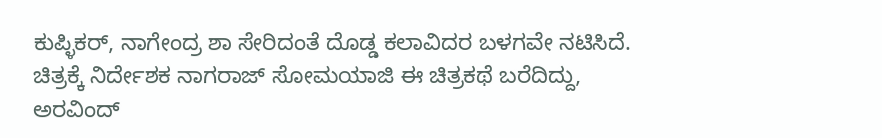ಕುಪ್ಳಿಕರ್, ನಾಗೇಂದ್ರ ಶಾ ಸೇರಿದಂತೆ ದೊಡ್ಡ ಕಲಾವಿದರ ಬಳಗವೇ ನಟಿಸಿದೆ. ಚಿತ್ರಕ್ಕೆ ನಿರ್ದೇಶಕ ನಾಗರಾಜ್ ಸೋಮಯಾಜಿ ಈ ಚಿತ್ರಕಥೆ ಬರೆದಿದ್ದು, ಅರವಿಂದ್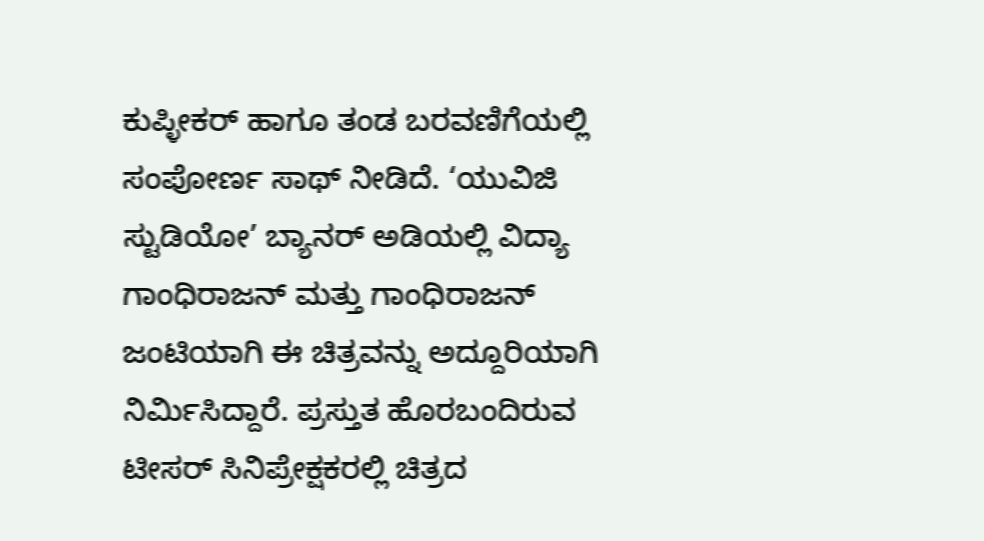ಕುಪ್ಳೀಕರ್ ಹಾಗೂ ತಂಡ ಬರವಣಿಗೆಯಲ್ಲಿ ಸಂಪೋರ್ಣ ಸಾಥ್ ನೀಡಿದೆ. ‘ಯುವಿಜಿ ಸ್ಟುಡಿಯೋ’ ಬ್ಯಾನರ್ ಅಡಿಯಲ್ಲಿ ವಿದ್ಯಾ ಗಾಂಧಿರಾಜನ್ ಮತ್ತು ಗಾಂಧಿರಾಜನ್ ಜಂಟಿಯಾಗಿ ಈ ಚಿತ್ರವನ್ನು ಅದ್ದೂರಿಯಾಗಿ ನಿರ್ಮಿಸಿದ್ದಾರೆ. ಪ್ರಸ್ತುತ ಹೊರಬಂದಿರುವ ಟೀಸರ್ ಸಿನಿಪ್ರೇಕ್ಷಕರಲ್ಲಿ ಚಿತ್ರದ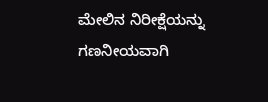ಮೇಲಿನ ನಿರೀಕ್ಷೆಯನ್ನು ಗಣನೀಯವಾಗಿ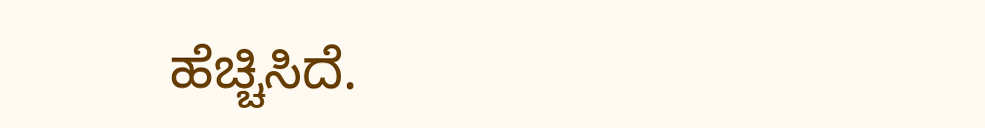ಹೆಚ್ಚಿಸಿದೆ.